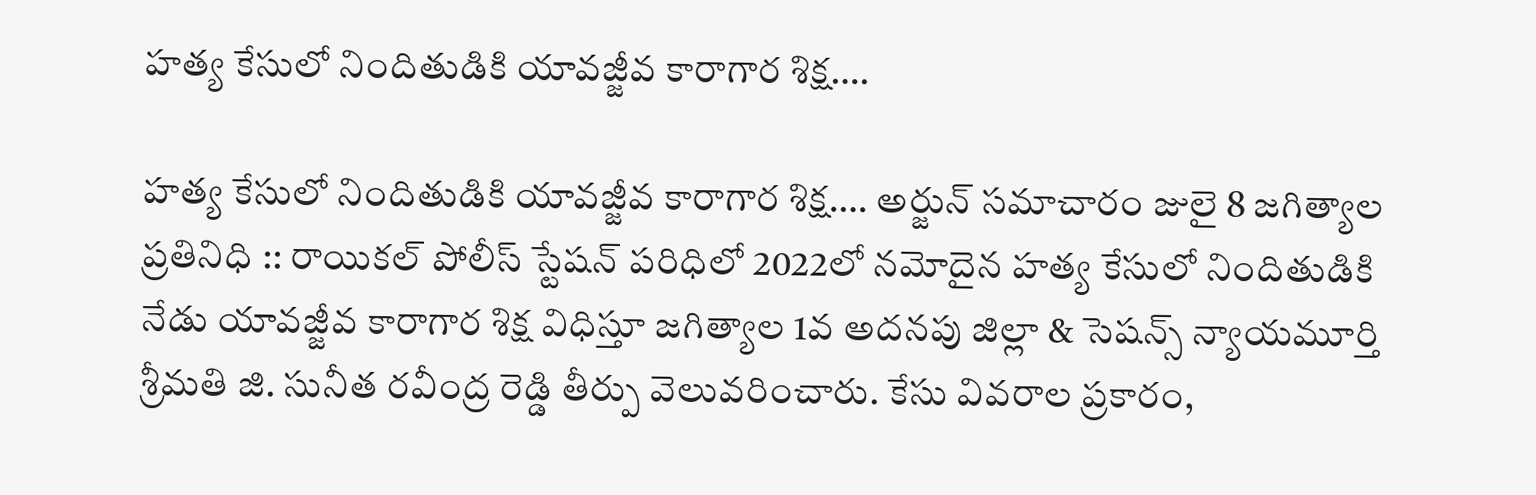హత్య కేసులో నిందితుడికి యావజ్జీవ కారాగార శిక్ష….

హత్య కేసులో నిందితుడికి యావజ్జీవ కారాగార శిక్ష…. అర్జున్ సమాచారం జులై 8 జగిత్యాల ప్రతినిధి :: రాయికల్ పోలీస్ స్టేషన్ పరిధిలో 2022లో నమోదైన హత్య కేసులో నిందితుడికి నేడు యావజ్జీవ కారాగార శిక్ష విధిస్తూ జగిత్యాల 1వ అదనపు జిల్లా & సెషన్స్ న్యాయమూర్తి శ్రీమతి జి. సునీత రవీంద్ర రెడ్డి తీర్పు వెలువరించారు. కేసు వివరాల ప్రకారం,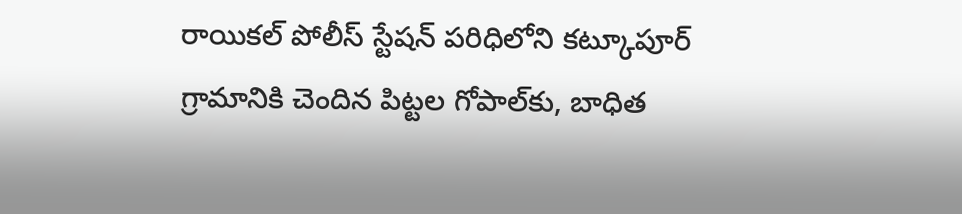రాయికల్ పోలీస్ స్టేషన్ పరిధిలోని కట్కూపూర్ గ్రామానికి చెందిన పిట్టల గోపాల్‌కు, బాధిత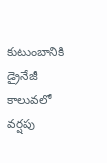కుటుంబానికి డ్రైనేజీ కాలువలో వర్షపు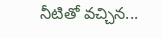నీటితో వచ్చిన...